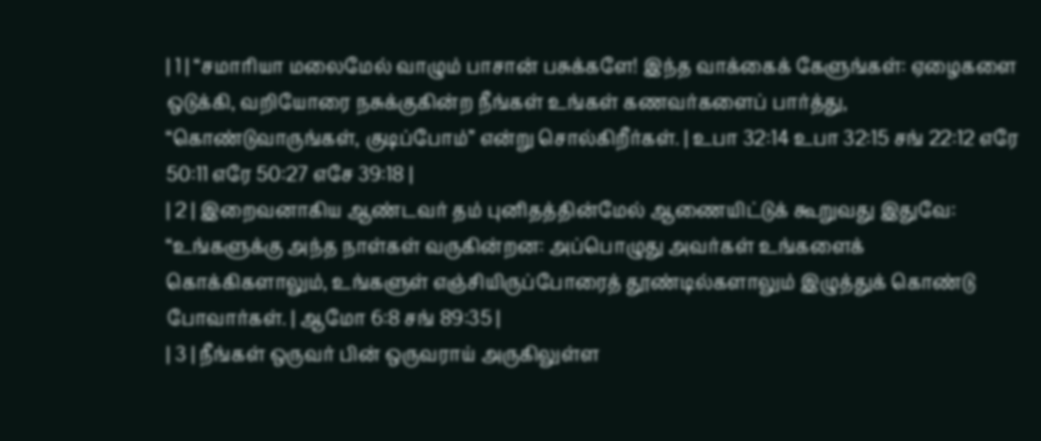| 1 | “சமாரியா மலைமேல் வாழும் பாசான் பசுக்களே! இந்த வாக்கைக் கேளுங்கள்: ஏழைகளை ஒடுக்கி, வறியோரை நசுக்குகின்ற நீங்கள் உங்கள் கணவர்களைப் பார்த்து, “கொண்டுவாருங்கள், குடிப்போம்” என்று சொல்கிறீர்கள். | உபா 32:14 உபா 32:15 சங் 22:12 எரே 50:11 எரே 50:27 எசே 39:18 |
| 2 | இறைவனாகிய ஆண்டவர் தம் புனிதத்தின்மேல் ஆணையிட்டுக் கூறுவது இதுவே: “உங்களுக்கு அந்த நாள்கள் வருகின்றன: அப்பொழுது அவர்கள் உங்களைக் கொக்கிகளாலும், உங்களுள் எஞ்சியிருப்போரைத் தூண்டில்களாலும் இழுத்துக் கொண்டு போவார்கள். | ஆமோ 6:8 சங் 89:35 |
| 3 | நீங்கள் ஒருவர் பின் ஒருவராய் அருகிலுள்ள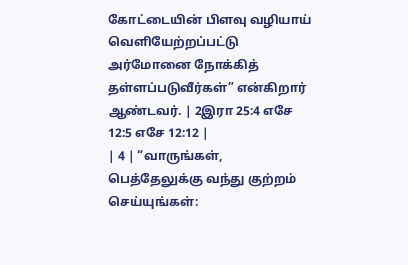கோட்டையின் பிளவு வழியாய் வெளியேற்றப்பட்டு அர்மோனை நோக்கித் தள்ளப்படுவீர்கள்” என்கிறார் ஆண்டவர். | 2இரா 25:4 எசே 12:5 எசே 12:12 |
| 4 | “வாருங்கள், பெத்தேலுக்கு வந்து குற்றம் செய்யுங்கள்: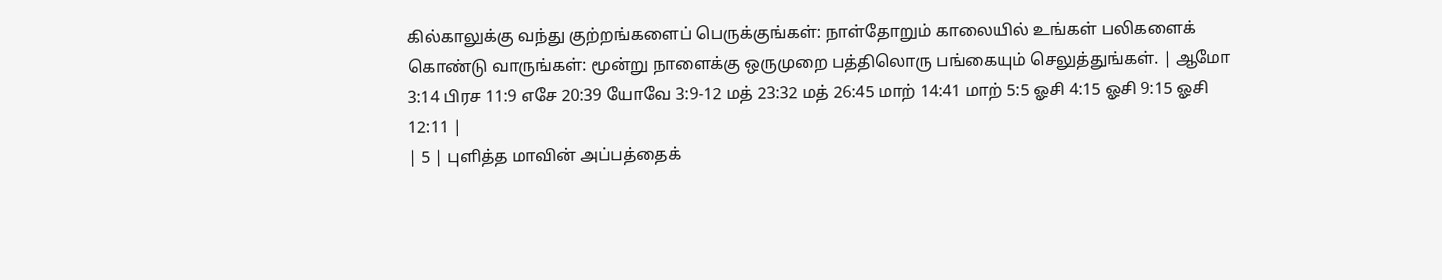கில்காலுக்கு வந்து குற்றங்களைப் பெருக்குங்கள்: நாள்தோறும் காலையில் உங்கள் பலிகளைக் கொண்டு வாருங்கள்: மூன்று நாளைக்கு ஒருமுறை பத்திலொரு பங்கையும் செலுத்துங்கள். | ஆமோ 3:14 பிரச 11:9 எசே 20:39 யோவே 3:9-12 மத் 23:32 மத் 26:45 மாற் 14:41 மாற் 5:5 ஓசி 4:15 ஓசி 9:15 ஓசி 12:11 |
| 5 | புளித்த மாவின் அப்பத்தைக்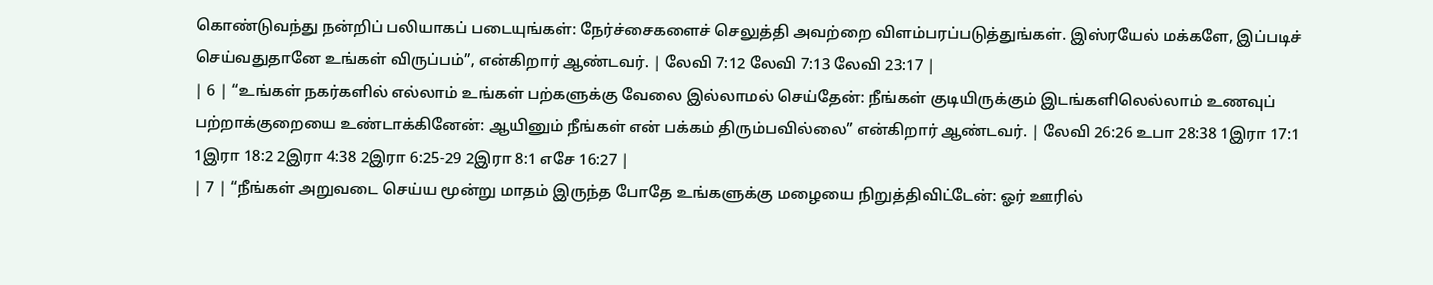கொண்டுவந்து நன்றிப் பலியாகப் படையுங்கள்: நேர்ச்சைகளைச் செலுத்தி அவற்றை விளம்பரப்படுத்துங்கள். இஸ்ரயேல் மக்களே, இப்படிச் செய்வதுதானே உங்கள் விருப்பம்”, என்கிறார் ஆண்டவர். | லேவி 7:12 லேவி 7:13 லேவி 23:17 |
| 6 | “உங்கள் நகர்களில் எல்லாம் உங்கள் பற்களுக்கு வேலை இல்லாமல் செய்தேன்: நீங்கள் குடியிருக்கும் இடங்களிலெல்லாம் உணவுப் பற்றாக்குறையை உண்டாக்கினேன்: ஆயினும் நீங்கள் என் பக்கம் திரும்பவில்லை” என்கிறார் ஆண்டவர். | லேவி 26:26 உபா 28:38 1இரா 17:1 1இரா 18:2 2இரா 4:38 2இரா 6:25-29 2இரா 8:1 எசே 16:27 |
| 7 | “நீங்கள் அறுவடை செய்ய மூன்று மாதம் இருந்த போதே உங்களுக்கு மழையை நிறுத்திவிட்டேன்: ஓர் ஊரில்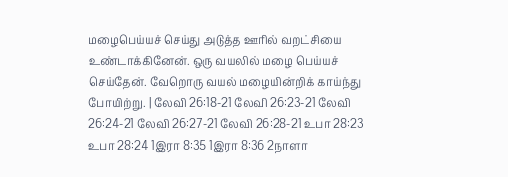மழைபெய்யச் செய்து அடுத்த ஊரில் வறட்சியை உண்டாக்கினேன். ஒரு வயலில் மழை பெய்யச் செய்தேன். வேறொரு வயல் மழையின்றிக் காய்ந்து போயிற்று. | லேவி 26:18-21 லேவி 26:23-21 லேவி 26:24-21 லேவி 26:27-21 லேவி 26:28-21 உபா 28:23 உபா 28:24 1இரா 8:35 1இரா 8:36 2நாளா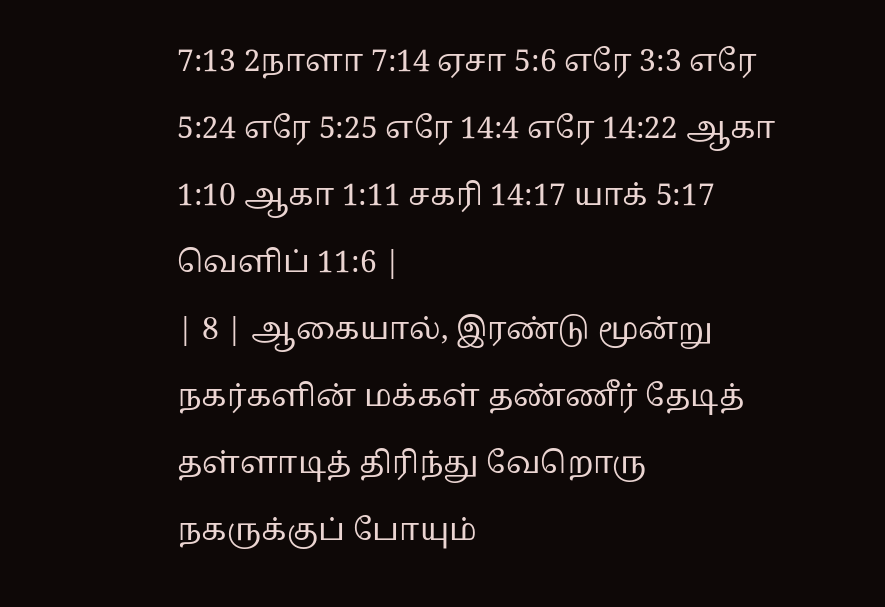7:13 2நாளா 7:14 ஏசா 5:6 எரே 3:3 எரே 5:24 எரே 5:25 எரே 14:4 எரே 14:22 ஆகா 1:10 ஆகா 1:11 சகரி 14:17 யாக் 5:17 வெளிப் 11:6 |
| 8 | ஆகையால், இரண்டு மூன்று நகர்களின் மக்கள் தண்ணீர் தேடித் தள்ளாடித் திரிந்து வேறொரு நகருக்குப் போயும்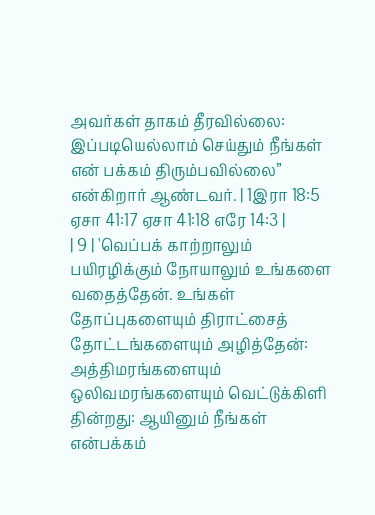அவர்கள் தாகம் தீரவில்லை: இப்படியெல்லாம் செய்தும் நீங்கள் என் பக்கம் திரும்பவில்லை” என்கிறார் ஆண்டவர். | 1இரா 18:5 ஏசா 41:17 ஏசா 41:18 எரே 14:3 |
| 9 | 'வெப்பக் காற்றாலும் பயிரழிக்கும் நோயாலும் உங்களை வதைத்தேன். உங்கள் தோப்புகளையும் திராட்சைத் தோட்டங்களையும் அழித்தேன்: அத்திமரங்களையும் ஒலிவமரங்களையும் வெட்டுக்கிளி தின்றது: ஆயினும் நீங்கள் என்பக்கம்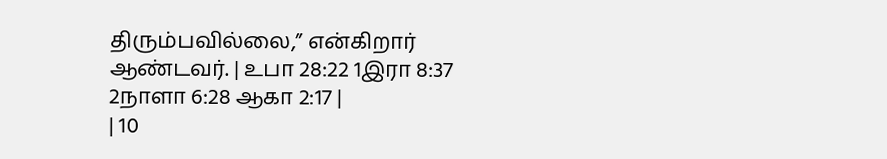திரும்பவில்லை,” என்கிறார் ஆண்டவர். | உபா 28:22 1இரா 8:37 2நாளா 6:28 ஆகா 2:17 |
| 10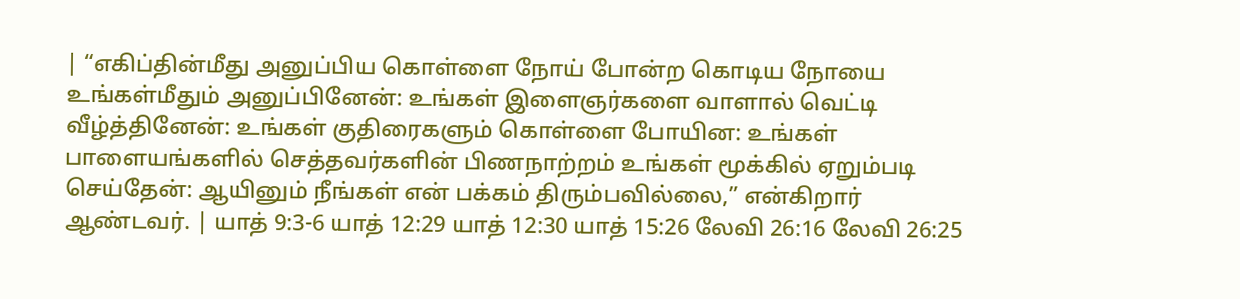| “எகிப்தின்மீது அனுப்பிய கொள்ளை நோய் போன்ற கொடிய நோயை உங்கள்மீதும் அனுப்பினேன்: உங்கள் இளைஞர்களை வாளால் வெட்டி வீழ்த்தினேன்: உங்கள் குதிரைகளும் கொள்ளை போயின: உங்கள் பாளையங்களில் செத்தவர்களின் பிணநாற்றம் உங்கள் மூக்கில் ஏறும்படி செய்தேன்: ஆயினும் நீங்கள் என் பக்கம் திரும்பவில்லை,” என்கிறார் ஆண்டவர். | யாத் 9:3-6 யாத் 12:29 யாத் 12:30 யாத் 15:26 லேவி 26:16 லேவி 26:25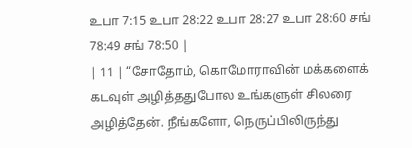உபா 7:15 உபா 28:22 உபா 28:27 உபா 28:60 சங் 78:49 சங் 78:50 |
| 11 | “சோதோம், கொமோராவின் மக்களைக் கடவுள் அழித்ததுபோல உங்களுள் சிலரை அழித்தேன். நீங்களோ, நெருப்பிலிருந்து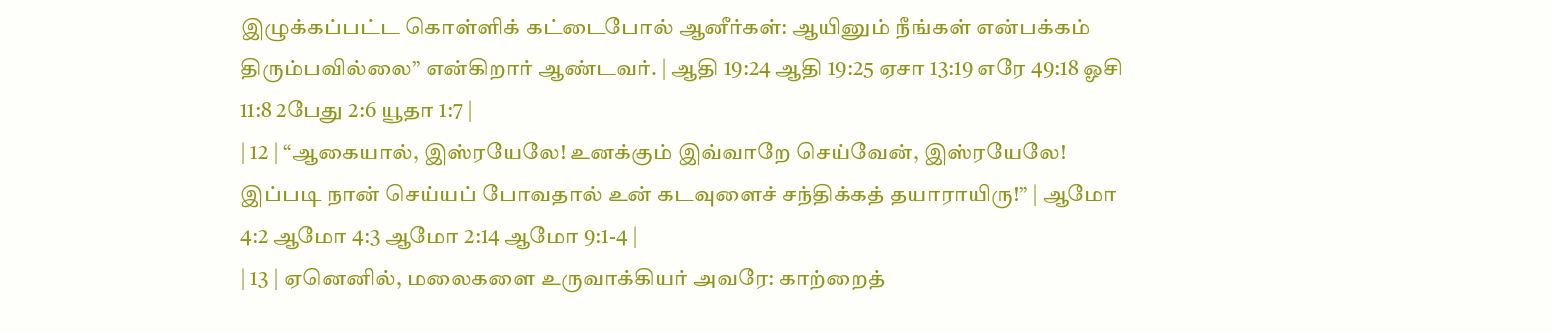இழுக்கப்பட்ட கொள்ளிக் கட்டைபோல் ஆனீர்கள்: ஆயினும் நீங்கள் என்பக்கம் திரும்பவில்லை” என்கிறார் ஆண்டவர். | ஆதி 19:24 ஆதி 19:25 ஏசா 13:19 எரே 49:18 ஓசி 11:8 2பேது 2:6 யூதா 1:7 |
| 12 | “ஆகையால், இஸ்ரயேலே! உனக்கும் இவ்வாறே செய்வேன், இஸ்ரயேலே! இப்படி நான் செய்யப் போவதால் உன் கடவுளைச் சந்திக்கத் தயாராயிரு!” | ஆமோ 4:2 ஆமோ 4:3 ஆமோ 2:14 ஆமோ 9:1-4 |
| 13 | ஏனெனில், மலைகளை உருவாக்கியர் அவரே: காற்றைத்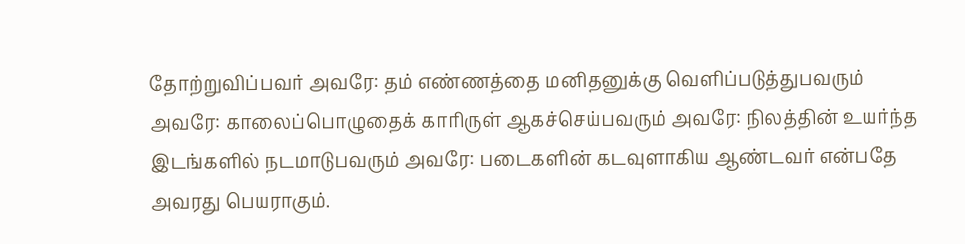தோற்றுவிப்பவர் அவரே: தம் எண்ணத்தை மனிதனுக்கு வெளிப்படுத்துபவரும் அவரே: காலைப்பொழுதைக் காரிருள் ஆகச்செய்பவரும் அவரே: நிலத்தின் உயர்ந்த இடங்களில் நடமாடுபவரும் அவரே: படைகளின் கடவுளாகிய ஆண்டவர் என்பதே அவரது பெயராகும்.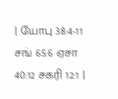| யோபு 38:4-11 சங் 65:6 ஏசா 40:12 சகரி 12:1 |